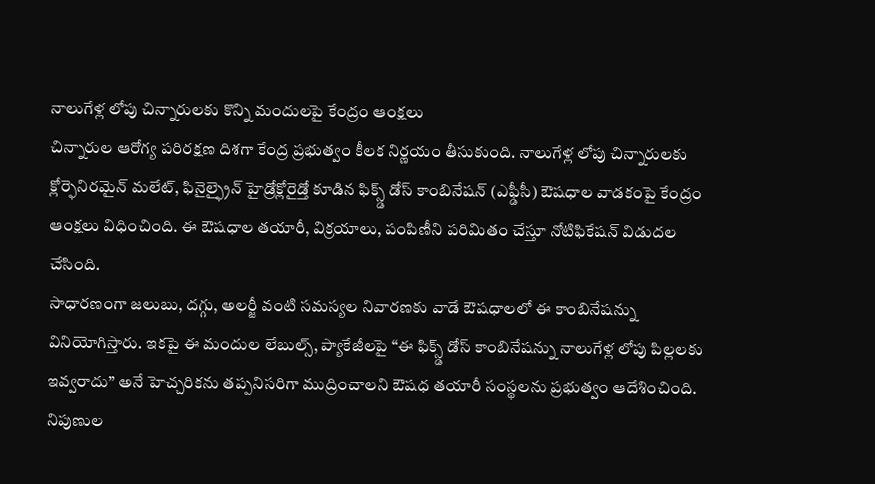నాలుగేళ్ల లోపు చిన్నారులకు కొన్ని మందులపై కేంద్రం ఆంక్షలు
చిన్నారుల ఆరోగ్య పరిరక్షణ దిశగా కేంద్ర ప్రభుత్వం కీలక నిర్ణయం తీసుకుంది. నాలుగేళ్ల లోపు చిన్నారులకు క్లోర్ఫెనిరమైన్ మలేట్, ఫినైల్ఫ్రైన్ హైడ్రోక్లోరైడ్తో కూడిన ఫిక్స్డ్ డోస్ కాంబినేషన్ (ఎఫ్డీసీ) ఔషధాల వాడకంపై కేంద్రం ఆంక్షలు విధించింది. ఈ ఔషధాల తయారీ, విక్రయాలు, పంపిణీని పరిమితం చేస్తూ నోటిఫికేషన్ విడుదల చేసింది.
సాధారణంగా జలుబు, దగ్గు, అలర్జీ వంటి సమస్యల నివారణకు వాడే ఔషధాలలో ఈ కాంబినేషన్ను వినియోగిస్తారు. ఇకపై ఈ మందుల లేబుల్స్, ప్యాకేజీలపై “ఈ ఫిక్స్డ్ డోస్ కాంబినేషన్ను నాలుగేళ్ల లోపు పిల్లలకు ఇవ్వరాదు” అనే హెచ్చరికను తప్పనిసరిగా ముద్రించాలని ఔషధ తయారీ సంస్థలను ప్రభుత్వం ఆదేశించింది. నిపుణుల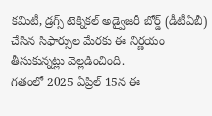కమిటీ, డ్రగ్స్ టెక్నికల్ అడ్వైజరీ బోర్డ్ (డీటీఏబీ) చేసిన సిఫార్సుల మేరకు ఈ నిర్ణయం తీసుకున్నట్లు వెల్లడించింది.
గతంలో 2025 ఏప్రిల్ 15న ఈ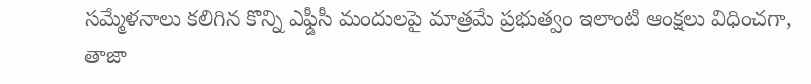సమ్మేళనాలు కలిగిన కొన్ని ఎఫ్డీసీ మందులపై మాత్రమే ప్రభుత్వం ఇలాంటి ఆంక్షలు విధించగా, తాజా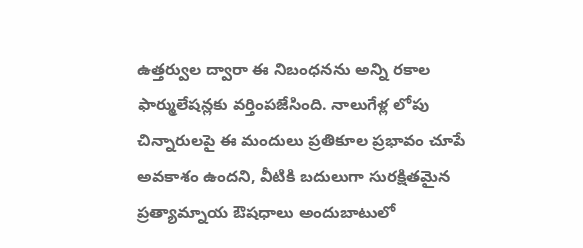ఉత్తర్వుల ద్వారా ఈ నిబంధనను అన్ని రకాల ఫార్ములేషన్లకు వర్తింపజేసింది. నాలుగేళ్ల లోపు చిన్నారులపై ఈ మందులు ప్రతికూల ప్రభావం చూపే అవకాశం ఉందని, వీటికి బదులుగా సురక్షితమైన ప్రత్యామ్నాయ ఔషధాలు అందుబాటులో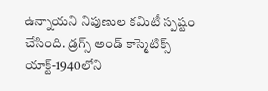ఉన్నాయని నిపుణుల కమిటీ స్పష్టం చేసింది. డ్రగ్స్ అండ్ కాస్మెటిక్స్ యాక్ట్-1940లోని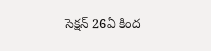సెక్షన్ 26ఏ కింద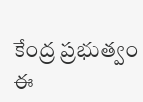కేంద్ర ప్రభుత్వం ఈ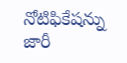నోటిఫికేషన్ను జారీ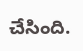చేసింది.